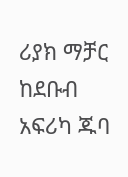ሪያክ ማቻር ከደቡብ አፍሪካ ጁባ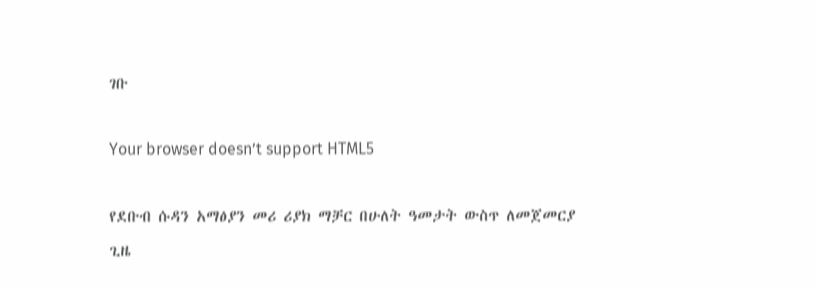ገቡ

Your browser doesn’t support HTML5

የደቡብ ሱዳን አማፅያን መሪ ሪያክ ማቻር በሁለት ዓመታት ውስጥ ለመጀመርያ ጊዜ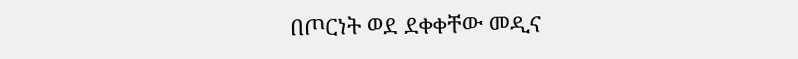በጦርነት ወደ ደቀቀቸው መዲና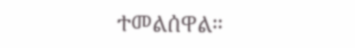ተመልሰዋል።